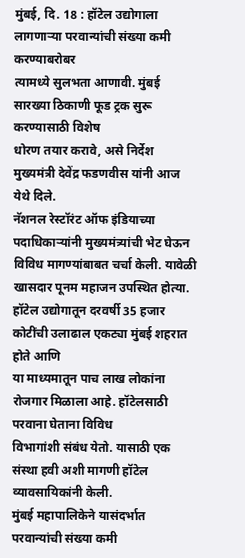मुंबई, दि. 18 : हॉटेल उद्योगाला लागणाऱ्या परवान्यांची संख्या कमी करण्याबरोबर
त्यामध्ये सुलभता आणावी. मुंबई सारख्या ठिकाणी फूड ट्रक सुरू करण्यासाठी विशेष
धोरण तयार करावे, असे निर्देश मुख्यमंत्री देवेंद्र फडणवीस यांनी आज
येथे दिले.
नॅशनल रेस्टॉरंट ऑफ इंडियाच्या पदाधिकाऱ्यांनी मुख्यमंत्र्यांची भेट घेऊन
विविध मागण्यांबाबत चर्चा केली. यावेळी खासदार पूनम महाजन उपस्थित होत्या.
हॉटेल उद्योगातून दरवर्षी 35 हजार कोटींची उलाढाल एकट्या मुंबई शहरात होते आणि
या माध्यमातून पाच लाख लोकांना रोजगार मिळाला आहे. हॉटेलसाठी परवाना घेताना विविध
विभागांशी संबंध येतो. यासाठी एक संस्था हवी अशी मागणी हॉटेल व्यावसायिकांनी केली.
मुंबई महापालिकेने यासंदर्भात परवान्यांची संख्या कमी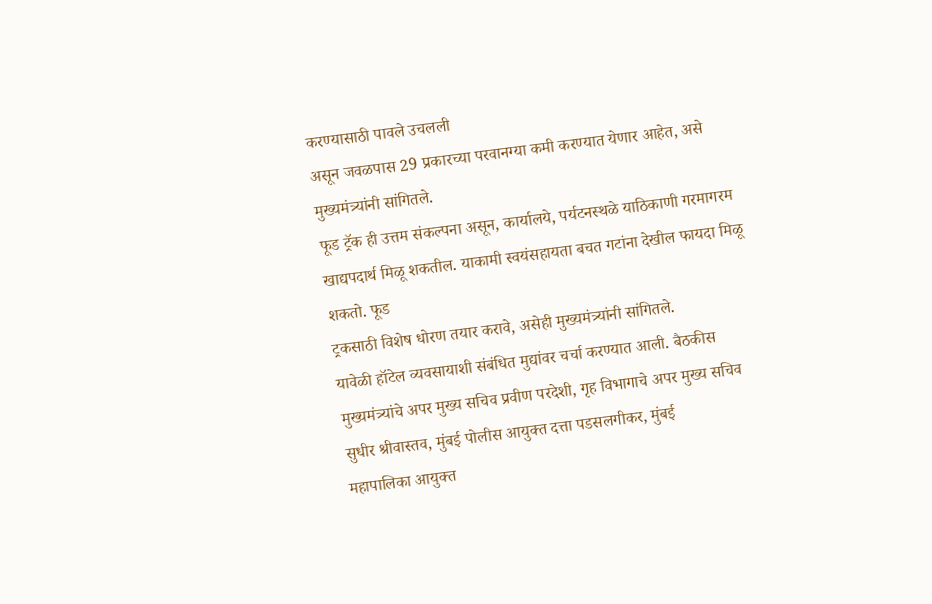करण्यासाठी पावले उचलली
असून जवळपास 29 प्रकारच्या परवानग्या कमी करण्यात येणार आहेत, असे
मुख्यमंत्र्यांनी सांगितले.
फूड ट्रॅक ही उत्तम संकल्पना असून, कार्यालये, पर्यटनस्थळे याठिकाणी गरमागरम
खाद्यपदार्थ मिळू शकतील. याकामी स्वयंसहायता बचत गटांना देखील फायदा मिळू शकतो. फूड
ट्रकसाठी विशेष धोरण तयार करावे, असेही मुख्यमंत्र्यांनी सांगितले.
यावेळी हॉटेल व्यवसायाशी संबंधित मुद्यांवर चर्चा करण्यात आली. बैठकीस
मुख्यमंत्र्यांचे अपर मुख्य सचिव प्रवीण परदेशी, गृह विभागाचे अपर मुख्य सचिव
सुधीर श्रीवास्तव, मुंबई पोलीस आयुक्त दत्ता पडसलगीकर, मुंबई
महापालिका आयुक्त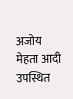अजोय मेहता आदी उपस्थित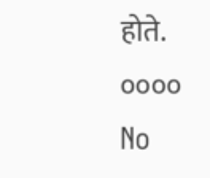होते.
००००
No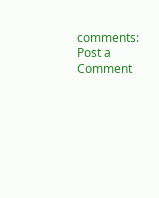comments:
Post a Comment